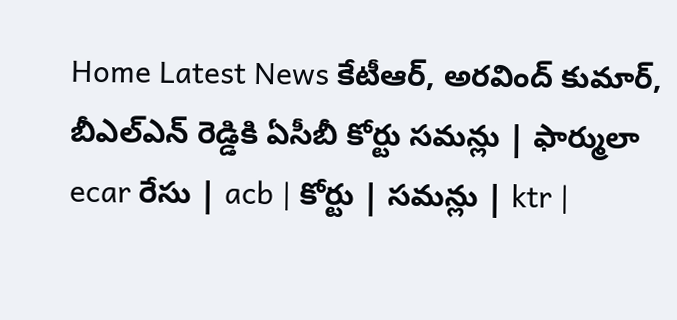Home Latest News కేటీఆర్, అరవింద్ కుమార్, బీఎల్ఎన్ రెడ్డికి ఏసీబీ కోర్టు సమన్లు | ఫార్ములా ecar రేసు | acb | కోర్టు | సమన్లు | ktr |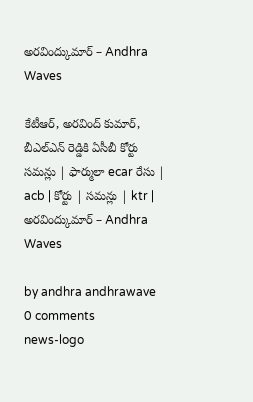అరవింద్కుమార్ – Andhra Waves

కేటీఆర్, అరవింద్ కుమార్, బీఎల్ఎన్ రెడ్డికి ఏసీబీ కోర్టు సమన్లు | ఫార్ములా ecar రేసు | acb | కోర్టు | సమన్లు | ktr | అరవింద్కుమార్ – Andhra Waves

by andhra andhrawave
0 comments
news-logo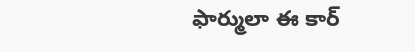ఫార్ములా ఈ కార్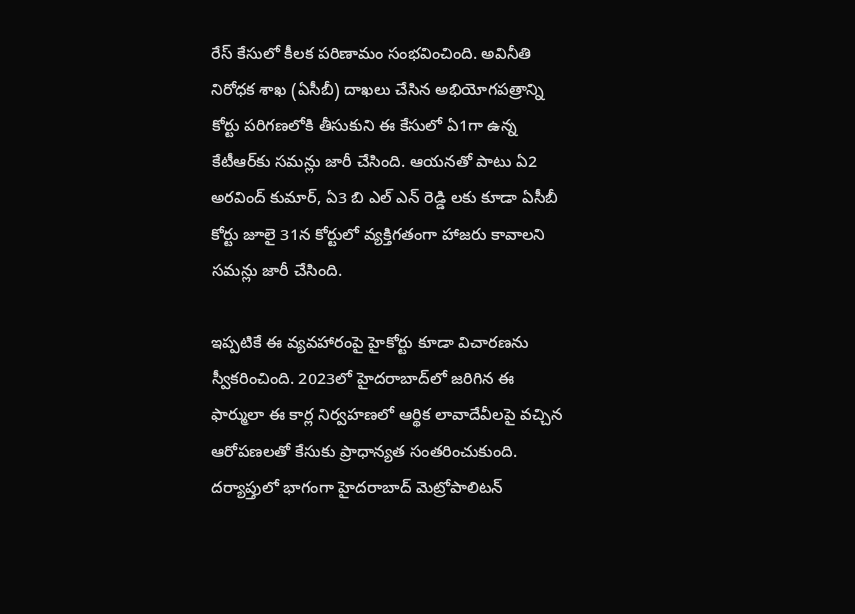రేస్ కేసులో కీలక పరిణామం సంభవించింది. అవినీతి నిరోధక శాఖ (ఏసీబీ) దాఖలు చేసిన అభియోగపత్రాన్ని కోర్టు పరిగణలోకి తీసుకుని ఈ కేసులో ఏ1గా ఉన్న కేటీఆర్‌కు సమన్లు జారీ చేసింది. ఆయనతో పాటు ఏ2 అరవింద్ కుమార్, ఏ3 బి ఎల్ ఎన్ రెడ్డి లకు కూడా ఏసీబీ కోర్టు జూలై 31న కోర్టులో వ్యక్తిగతంగా హాజరు కావాలని సమన్లు జారీ చేసింది.

ఇప్పటికే ఈ వ్యవహారంపై హైకోర్టు కూడా విచారణను స్వీకరించింది. 2023లో హైదరాబాద్‌లో జరిగిన ఈ ఫార్ములా ఈ కార్ల నిర్వహణలో ఆర్థిక లావాదేవీలపై వచ్చిన ఆరోపణలతో కేసుకు ప్రాధాన్యత సంతరించుకుంది. దర్యాప్తులో భాగంగా హైదరాబాద్ మెట్రోపాలిటన్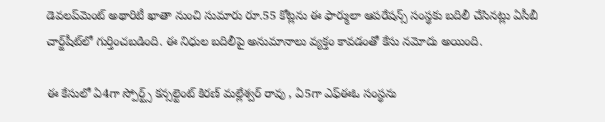డెవలప్‌మెంట్ అథారిటీ ఖాతా నుంచి సుమారు రూ.55 కోట్లను ఈ ఫార్ములా ఆపరేషన్స్ సంస్థకు బదిలీ చేసినట్లు ఏసీబీ చార్జ్‌షీట్‌లో గుర్తించబడింది. ఈ నిధుల బదిలీపై అనుమానాలు వ్యక్తం కావడంతో కేసు నమోదు అయింది.

ఈ కేసులో ఏ4గా స్పోర్ట్స్ కన్సల్టెంట్ కిరణ్ మల్లేశ్వర్ రావు , ఏ5గా ఎఫ్‌ఈఓ సంస్థను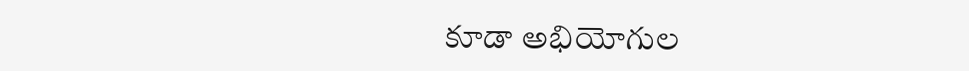కూడా అభియోగుల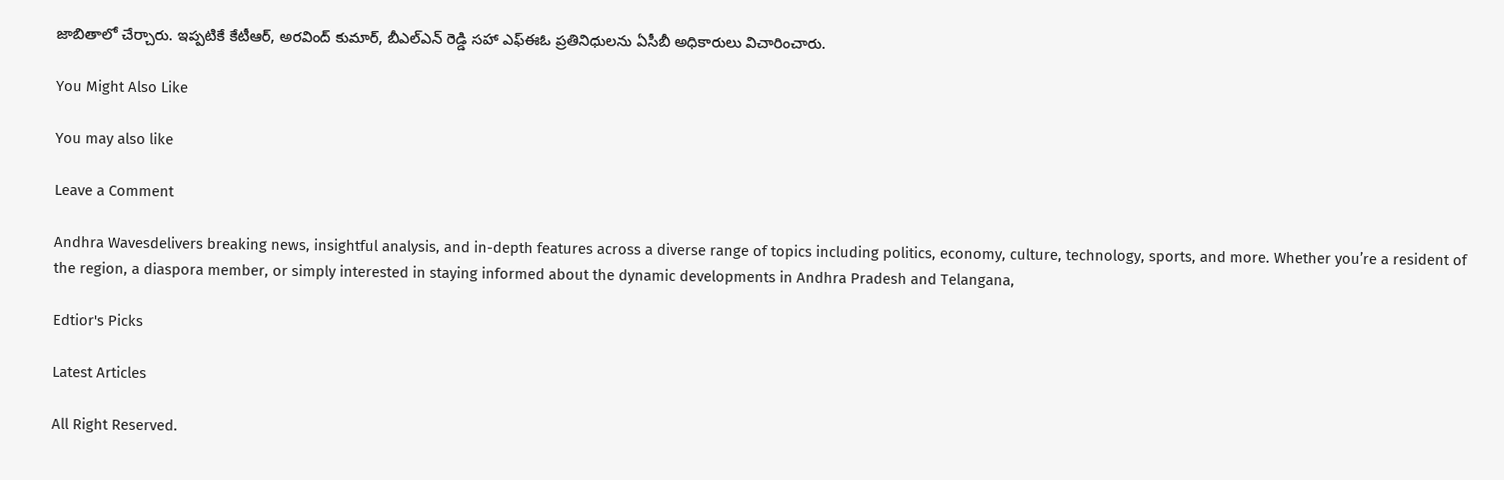జాబితాలో చేర్చారు. ఇప్పటికే కేటీఆర్, అరవింద్ కుమార్, బీఎల్ఎన్ రెడ్డి సహా ఎఫ్‌ఈఓ ప్రతినిధులను ఏసీబీ అధికారులు విచారించారు.

You Might Also Like

You may also like

Leave a Comment

Andhra Wavesdelivers breaking news, insightful analysis, and in-depth features across a diverse range of topics including politics, economy, culture, technology, sports, and more. Whether you’re a resident of the region, a diaspora member, or simply interested in staying informed about the dynamic developments in Andhra Pradesh and Telangana,

Edtior's Picks

Latest Articles

All Right Reserved.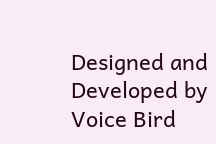Designed and Developed by Voice Bird